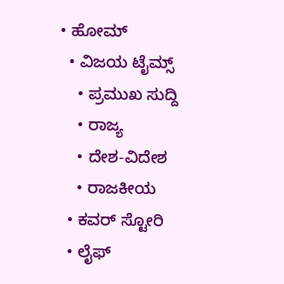• ಹೋಮ್
  • ವಿಜಯ ಟೈಮ್ಸ್‌
    • ಪ್ರಮುಖ ಸುದ್ದಿ
    • ರಾಜ್ಯ
    • ದೇಶ-ವಿದೇಶ
    • ರಾಜಕೀಯ
  • ಕವರ್‌ ಸ್ಟೋರಿ
  • ಲೈಫ್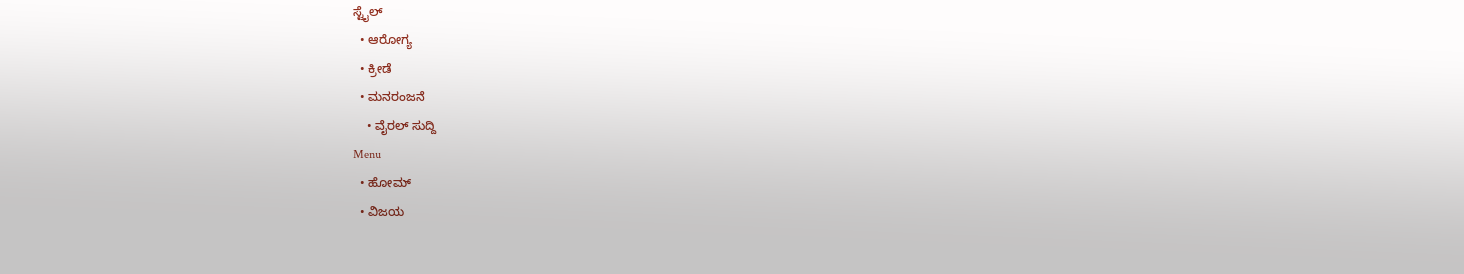ಸ್ಟೈಲ್
  • ಆರೋಗ್ಯ
  • ಕ್ರೀಡೆ
  • ಮನರಂಜನೆ
    • ವೈರಲ್ ಸುದ್ದಿ
Menu
  • ಹೋಮ್
  • ವಿಜಯ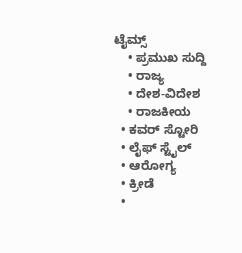ಟೈಮ್ಸ್‌
    • ಪ್ರಮುಖ ಸುದ್ದಿ
    • ರಾಜ್ಯ
    • ದೇಶ-ವಿದೇಶ
    • ರಾಜಕೀಯ
  • ಕವರ್‌ ಸ್ಟೋರಿ
  • ಲೈಫ್ ಸ್ಟೈಲ್
  • ಆರೋಗ್ಯ
  • ಕ್ರೀಡೆ
  •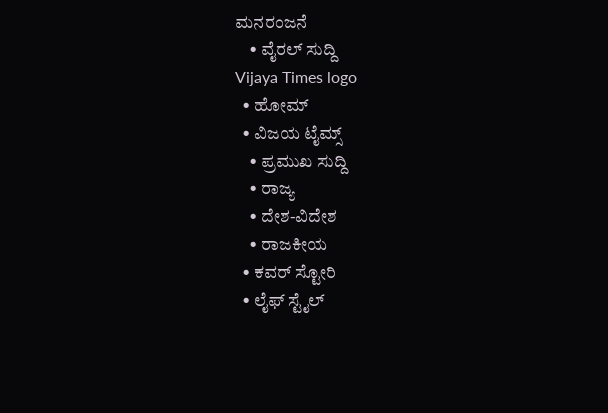ಮನರಂಜನೆ
    • ವೈರಲ್ ಸುದ್ದಿ
Vijaya Times logo
  • ಹೋಮ್
  • ವಿಜಯ ಟೈಮ್ಸ್‌
    • ಪ್ರಮುಖ ಸುದ್ದಿ
    • ರಾಜ್ಯ
    • ದೇಶ-ವಿದೇಶ
    • ರಾಜಕೀಯ
  • ಕವರ್‌ ಸ್ಟೋರಿ
  • ಲೈಫ್ ಸ್ಟೈಲ್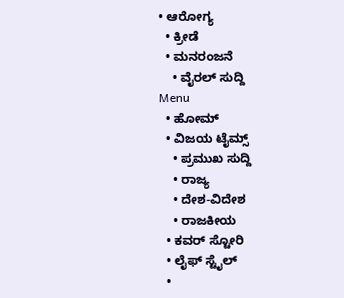• ಆರೋಗ್ಯ
  • ಕ್ರೀಡೆ
  • ಮನರಂಜನೆ
    • ವೈರಲ್ ಸುದ್ದಿ
Menu
  • ಹೋಮ್
  • ವಿಜಯ ಟೈಮ್ಸ್‌
    • ಪ್ರಮುಖ ಸುದ್ದಿ
    • ರಾಜ್ಯ
    • ದೇಶ-ವಿದೇಶ
    • ರಾಜಕೀಯ
  • ಕವರ್‌ ಸ್ಟೋರಿ
  • ಲೈಫ್ ಸ್ಟೈಲ್
  •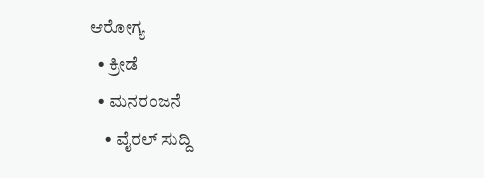ಆರೋಗ್ಯ
  • ಕ್ರೀಡೆ
  • ಮನರಂಜನೆ
    • ವೈರಲ್ ಸುದ್ದಿ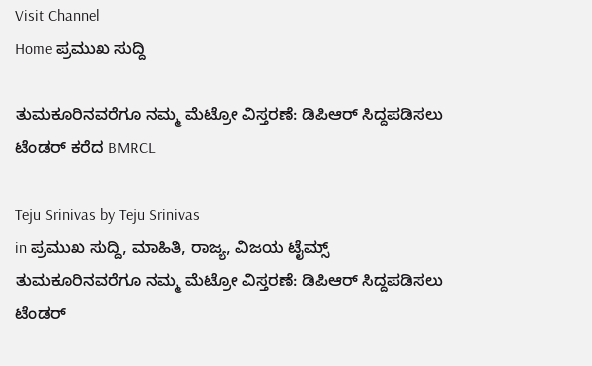Visit Channel
Home ಪ್ರಮುಖ ಸುದ್ದಿ

ತುಮಕೂರಿನವರೆಗೂ ನಮ್ಮ ಮೆಟ್ರೋ ವಿಸ್ತರಣೆ: ಡಿಪಿಆರ್ ಸಿದ್ದಪಡಿಸಲು ಟೆಂಡರ್‌ ಕರೆದ BMRCL

Teju Srinivas by Teju Srinivas
in ಪ್ರಮುಖ ಸುದ್ದಿ, ಮಾಹಿತಿ, ರಾಜ್ಯ, ವಿಜಯ ಟೈಮ್ಸ್‌
ತುಮಕೂರಿನವರೆಗೂ ನಮ್ಮ ಮೆಟ್ರೋ ವಿಸ್ತರಣೆ: ಡಿಪಿಆರ್ ಸಿದ್ದಪಡಿಸಲು ಟೆಂಡರ್‌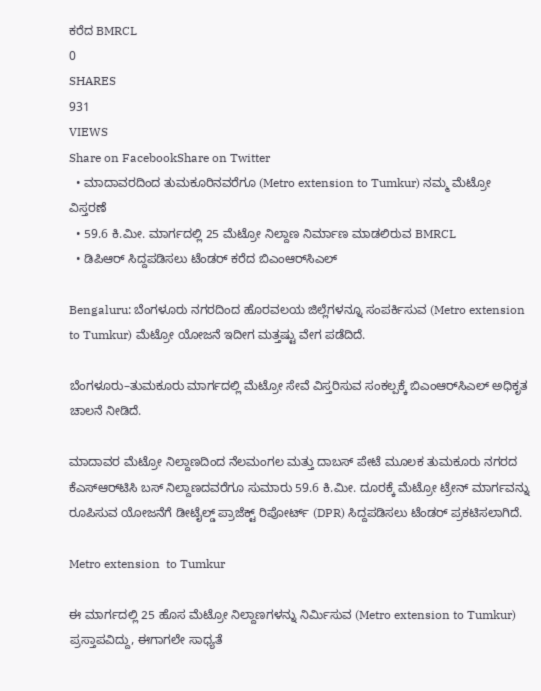ಕರೆದ BMRCL
0
SHARES
931
VIEWS
Share on FacebookShare on Twitter
  • ಮಾದಾವರದಿಂದ ತುಮಕೂರಿನವರೆಗೂ (Metro extension to Tumkur) ನಮ್ಮ ಮೆಟ್ರೋ ವಿಸ್ತರಣೆ
  • 59.6 ಕಿ.ಮೀ. ಮಾರ್ಗದಲ್ಲಿ 25 ಮೆಟ್ರೋ ನಿಲ್ದಾಣ ನಿರ್ಮಾಣ ಮಾಡಲಿರುವ BMRCL
  • ಡಿಪಿಆರ್ ಸಿದ್ದಪಡಿಸಲು ಟೆಂಡರ್ ಕರೆದ ಬಿಎಂಆರ್‌ಸಿಎಲ್

Bengaluru: ಬೆಂಗಳೂರು ನಗರದಿಂದ ಹೊರವಲಯ ಜಿಲ್ಲೆಗಳನ್ನೂ ಸಂಪರ್ಕಿಸುವ (Metro extension to Tumkur) ಮೆಟ್ರೋ ಯೋಜನೆ ಇದೀಗ ಮತ್ತಷ್ಟು ವೇಗ ಪಡೆದಿದೆ.

ಬೆಂಗಳೂರು–ತುಮಕೂರು ಮಾರ್ಗದಲ್ಲಿ ಮೆಟ್ರೋ ಸೇವೆ ವಿಸ್ತರಿಸುವ ಸಂಕಲ್ಪಕ್ಕೆ ಬಿಎಂಆರ್‌ಸಿಎಲ್ ಅಧಿಕೃತ ಚಾಲನೆ ನೀಡಿದೆ.

ಮಾದಾವರ ಮೆಟ್ರೋ ನಿಲ್ದಾಣದಿಂದ ನೆಲಮಂಗಲ ಮತ್ತು ದಾಬಸ್ ಪೇಟೆ ಮೂಲಕ ತುಮಕೂರು ನಗರದ ಕೆಎಸ್‌ಆರ್‌ಟಿಸಿ ಬಸ್ ನಿಲ್ದಾಣದವರೆಗೂ ಸುಮಾರು 59.6 ಕಿ.ಮೀ. ದೂರಕ್ಕೆ ಮೆಟ್ರೋ ಟ್ರೇನ್ ಮಾರ್ಗವನ್ನು ರೂಪಿಸುವ ಯೋಜನೆಗೆ ಡೀಟೈಲ್ಡ್ ಪ್ರಾಜೆಕ್ಟ್ ರಿಪೋರ್ಟ್ (DPR) ಸಿದ್ದಪಡಿಸಲು ಟೆಂಡರ್ ಪ್ರಕಟಿಸಲಾಗಿದೆ.

Metro extension  to Tumkur

ಈ ಮಾರ್ಗದಲ್ಲಿ 25 ಹೊಸ ಮೆಟ್ರೋ ನಿಲ್ದಾಣಗಳನ್ನು ನಿರ್ಮಿಸುವ (Metro extension to Tumkur) ಪ್ರಸ್ತಾಪವಿದ್ದು, ಈಗಾಗಲೇ ಸಾಧ್ಯತೆ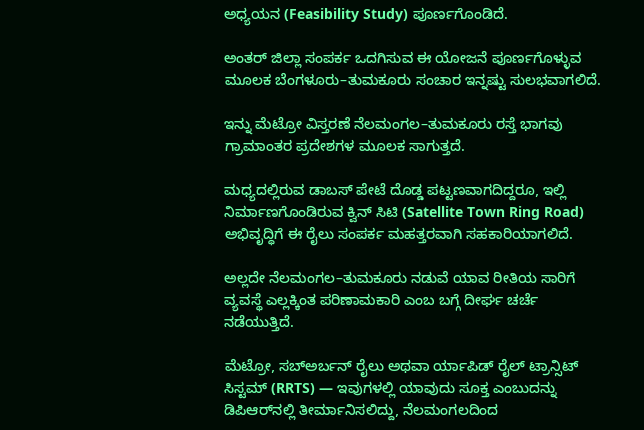ಅಧ್ಯಯನ (Feasibility Study) ಪೂರ್ಣಗೊಂಡಿದೆ.

ಅಂತರ್ ಜಿಲ್ಲಾ ಸಂಪರ್ಕ ಒದಗಿಸುವ ಈ ಯೋಜನೆ ಪೂರ್ಣಗೊಳ್ಳುವ ಮೂಲಕ ಬೆಂಗಳೂರು–ತುಮಕೂರು ಸಂಚಾರ ಇನ್ನಷ್ಟು ಸುಲಭವಾಗಲಿದೆ.

ಇನ್ನು ಮೆಟ್ರೋ ವಿಸ್ತರಣೆ ನೆಲಮಂಗಲ–ತುಮಕೂರು ರಸ್ತೆ ಭಾಗವು ಗ್ರಾಮಾಂತರ ಪ್ರದೇಶಗಳ ಮೂಲಕ ಸಾಗುತ್ತದೆ.

ಮಧ್ಯದಲ್ಲಿರುವ ಡಾಬಸ್ ಪೇಟೆ ದೊಡ್ಡ ಪಟ್ಟಣವಾಗದಿದ್ದರೂ, ಇಲ್ಲಿ ನಿರ್ಮಾಣಗೊಂಡಿರುವ ಕ್ವಿನ್ ಸಿಟಿ (Satellite Town Ring Road) ಅಭಿವೃದ್ಧಿಗೆ ಈ ರೈಲು ಸಂಪರ್ಕ ಮಹತ್ತರವಾಗಿ ಸಹಕಾರಿಯಾಗಲಿದೆ.

ಅಲ್ಲದೇ ನೆಲಮಂಗಲ–ತುಮಕೂರು ನಡುವೆ ಯಾವ ರೀತಿಯ ಸಾರಿಗೆ ವ್ಯವಸ್ಥೆ ಎಲ್ಲಕ್ಕಿಂತ ಪರಿಣಾಮಕಾರಿ ಎಂಬ ಬಗ್ಗೆ ದೀರ್ಘ ಚರ್ಚೆ ನಡೆಯುತ್ತಿದೆ.

ಮೆಟ್ರೋ, ಸಬ್‌ಅರ್ಬನ್ ರೈಲು ಅಥವಾ ರ್ಯಾಪಿಡ್ ರೈಲ್ ಟ್ರಾನ್ಸಿಟ್ ಸಿಸ್ಟಮ್ (RRTS) — ಇವುಗಳಲ್ಲಿ ಯಾವುದು ಸೂಕ್ತ ಎಂಬುದನ್ನು ಡಿಪಿಆರ್‌ನಲ್ಲಿ ತೀರ್ಮಾನಿಸಲಿದ್ದು, ನೆಲಮಂಗಲದಿಂದ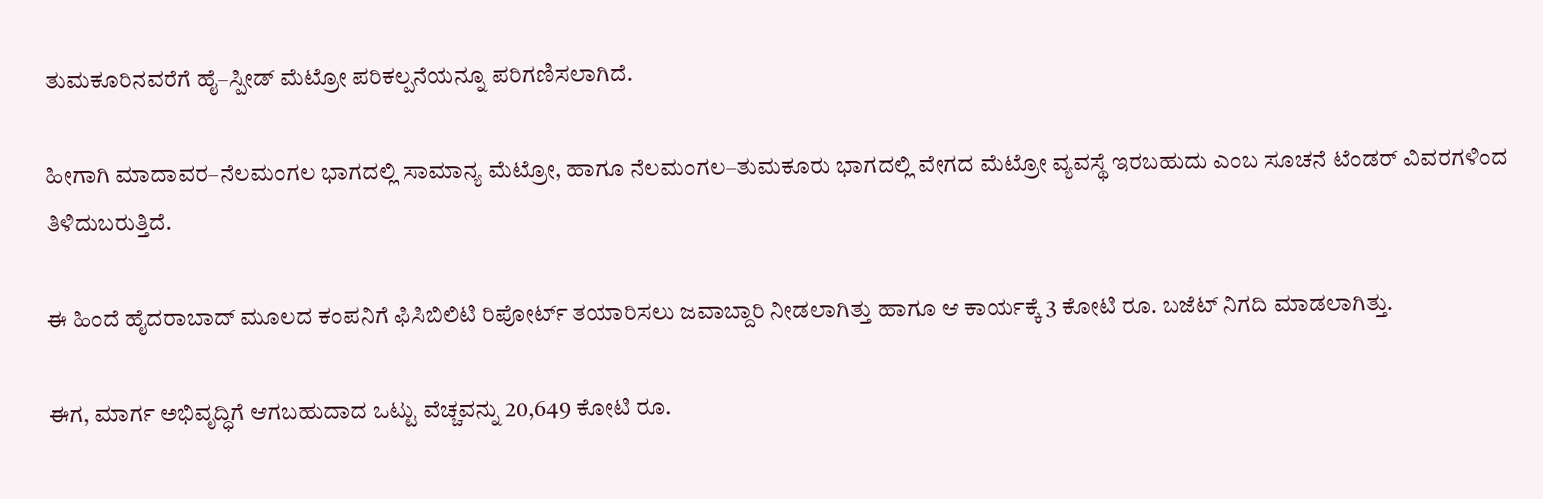ತುಮಕೂರಿನವರೆಗೆ ಹೈ–ಸ್ಪೀಡ್ ಮೆಟ್ರೋ ಪರಿಕಲ್ಪನೆಯನ್ನೂ ಪರಿಗಣಿಸಲಾಗಿದೆ.

ಹೀಗಾಗಿ ಮಾದಾವರ–ನೆಲಮಂಗಲ ಭಾಗದಲ್ಲಿ ಸಾಮಾನ್ಯ ಮೆಟ್ರೋ, ಹಾಗೂ ನೆಲಮಂಗಲ–ತುಮಕೂರು ಭಾಗದಲ್ಲಿ ವೇಗದ ಮೆಟ್ರೋ ವ್ಯವಸ್ಥೆ ಇರಬಹುದು ಎಂಬ ಸೂಚನೆ ಟೆಂಡರ್ ವಿವರಗಳಿಂದ ತಿಳಿದುಬರುತ್ತಿದೆ.

ಈ ಹಿಂದೆ ಹೈದರಾಬಾದ್ ಮೂಲದ ಕಂಪನಿಗೆ ಫಿಸಿಬಿಲಿಟಿ ರಿಪೋರ್ಟ್ ತಯಾರಿಸಲು ಜವಾಬ್ದಾರಿ ನೀಡಲಾಗಿತ್ತು ಹಾಗೂ ಆ ಕಾರ್ಯಕ್ಕೆ 3 ಕೋಟಿ ರೂ. ಬಜೆಟ್ ನಿಗದಿ ಮಾಡಲಾಗಿತ್ತು.

ಈಗ, ಮಾರ್ಗ ಅಭಿವೃದ್ಧಿಗೆ ಆಗಬಹುದಾದ ಒಟ್ಟು ವೆಚ್ಚವನ್ನು 20,649 ಕೋಟಿ ರೂ.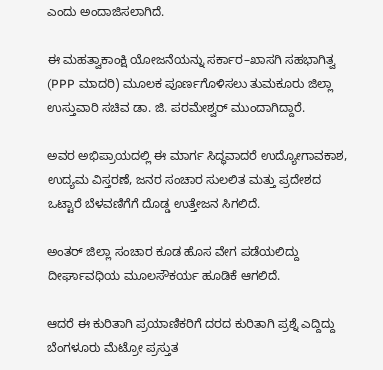ಎಂದು ಅಂದಾಜಿಸಲಾಗಿದೆ.

ಈ ಮಹತ್ವಾಕಾಂಕ್ಷಿ ಯೋಜನೆಯನ್ನು ಸರ್ಕಾರ–ಖಾಸಗಿ ಸಹಭಾಗಿತ್ವ (PPP ಮಾದರಿ) ಮೂಲಕ ಪೂರ್ಣಗೊಳಿಸಲು ತುಮಕೂರು ಜಿಲ್ಲಾ ಉಸ್ತುವಾರಿ ಸಚಿವ ಡಾ. ಜಿ. ಪರಮೇಶ್ವರ್ ಮುಂದಾಗಿದ್ದಾರೆ.

ಅವರ ಅಭಿಪ್ರಾಯದಲ್ಲಿ ಈ ಮಾರ್ಗ ಸಿದ್ಧವಾದರೆ ಉದ್ಯೋಗಾವಕಾಶ, ಉದ್ಯಮ ವಿಸ್ತರಣೆ, ಜನರ ಸಂಚಾರ ಸುಲಲಿತ ಮತ್ತು ಪ್ರದೇಶದ ಒಟ್ಟಾರೆ ಬೆಳವಣಿಗೆಗೆ ದೊಡ್ಡ ಉತ್ತೇಜನ ಸಿಗಲಿದೆ.

ಅಂತರ್ ಜಿಲ್ಲಾ ಸಂಚಾರ ಕೂಡ ಹೊಸ ವೇಗ ಪಡೆಯಲಿದ್ದು ದೀರ್ಘಾವಧಿಯ ಮೂಲಸೌಕರ್ಯ ಹೂಡಿಕೆ ಆಗಲಿದೆ.

ಆದರೆ ಈ ಕುರಿತಾಗಿ ಪ್ರಯಾಣಿಕರಿಗೆ ದರದ ಕುರಿತಾಗಿ ಪ್ರಶ್ನೆ ಎದ್ದಿದ್ದು ಬೆಂಗಳೂರು ಮೆಟ್ರೋ ಪ್ರಸ್ತುತ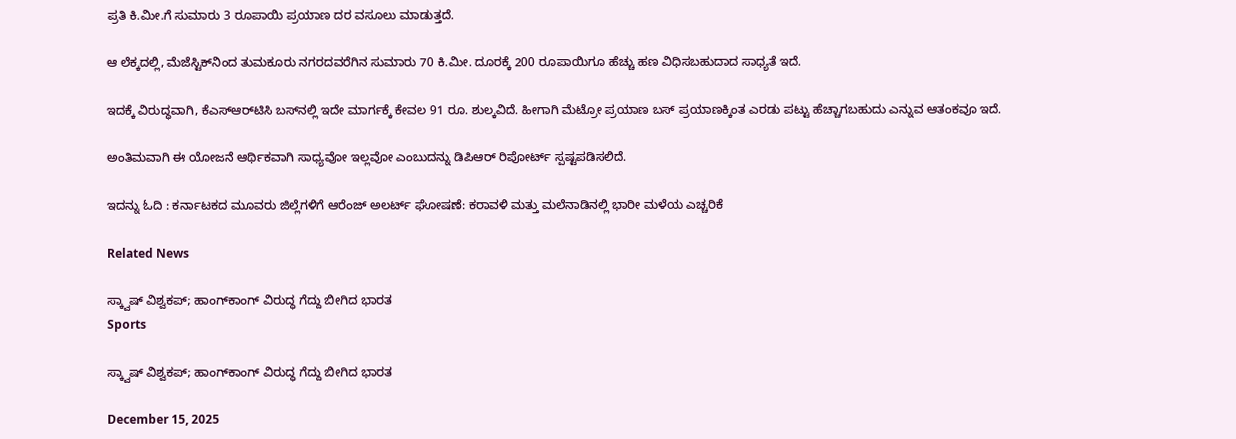ಪ್ರತಿ ಕಿ.ಮೀ.ಗೆ ಸುಮಾರು 3 ರೂಪಾಯಿ ಪ್ರಯಾಣ ದರ ವಸೂಲು ಮಾಡುತ್ತದೆ.

ಆ ಲೆಕ್ಕದಲ್ಲಿ, ಮೆಜೆಸ್ಟಿಕ್‌ನಿಂದ ತುಮಕೂರು ನಗರದವರೆಗಿನ ಸುಮಾರು 70 ಕಿ.ಮೀ. ದೂರಕ್ಕೆ 200 ರೂಪಾಯಿಗೂ ಹೆಚ್ಚು ಹಣ ವಿಧಿಸಬಹುದಾದ ಸಾಧ್ಯತೆ ಇದೆ.

ಇದಕ್ಕೆ ವಿರುದ್ಧವಾಗಿ, ಕೆಎಸ್‌ಆರ್‌ಟಿಸಿ ಬಸ್‌ನಲ್ಲಿ ಇದೇ ಮಾರ್ಗಕ್ಕೆ ಕೇವಲ 91 ರೂ. ಶುಲ್ಕವಿದೆ. ಹೀಗಾಗಿ ಮೆಟ್ರೋ ಪ್ರಯಾಣ ಬಸ್ ಪ್ರಯಾಣಕ್ಕಿಂತ ಎರಡು ಪಟ್ಟು ಹೆಚ್ಚಾಗಬಹುದು ಎನ್ನುವ ಆತಂಕವೂ ಇದೆ.

ಅಂತಿಮವಾಗಿ ಈ ಯೋಜನೆ ಆರ್ಥಿಕವಾಗಿ ಸಾಧ್ಯವೋ ಇಲ್ಲವೋ ಎಂಬುದನ್ನು ಡಿಪಿಆರ್ ರಿಪೋರ್ಟ್ ಸ್ಪಷ್ಟಪಡಿಸಲಿದೆ.

ಇದನ್ನು ಓದಿ : ಕರ್ನಾಟಕದ ಮೂವರು ಜಿಲ್ಲೆಗಳಿಗೆ ಆರೆಂಜ್ ಅಲರ್ಟ್ ಘೋಷಣೆ: ಕರಾವಳಿ ಮತ್ತು ಮಲೆನಾಡಿನಲ್ಲಿ ಭಾರೀ ಮಳೆಯ ಎಚ್ಚರಿಕೆ

Related News

ಸ್ಕ್ವಾಷ್ ವಿಶ್ವಕಪ್; ಹಾಂಗ್‌ಕಾಂಗ್‌ ವಿರುದ್ಧ ಗೆದ್ದು ಬೀಗಿದ ಭಾರತ
Sports

ಸ್ಕ್ವಾಷ್ ವಿಶ್ವಕಪ್; ಹಾಂಗ್‌ಕಾಂಗ್‌ ವಿರುದ್ಧ ಗೆದ್ದು ಬೀಗಿದ ಭಾರತ

December 15, 2025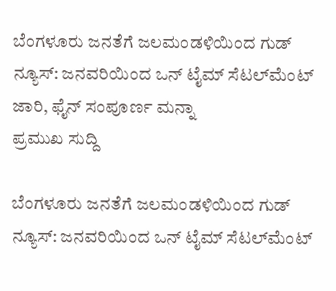ಬೆಂಗಳೂರು ಜನತೆಗೆ ಜಲಮಂಡಳಿಯಿಂದ ಗುಡ್ ನ್ಯೂಸ್: ಜನವರಿಯಿಂದ ಒನ್ ಟೈಮ್ ಸೆಟಲ್‌ಮೆಂಟ್ ಜಾರಿ, ಫೈನ್ ಸಂಪೂರ್ಣ ಮನ್ನಾ
ಪ್ರಮುಖ ಸುದ್ದಿ

ಬೆಂಗಳೂರು ಜನತೆಗೆ ಜಲಮಂಡಳಿಯಿಂದ ಗುಡ್ ನ್ಯೂಸ್: ಜನವರಿಯಿಂದ ಒನ್ ಟೈಮ್ ಸೆಟಲ್‌ಮೆಂಟ್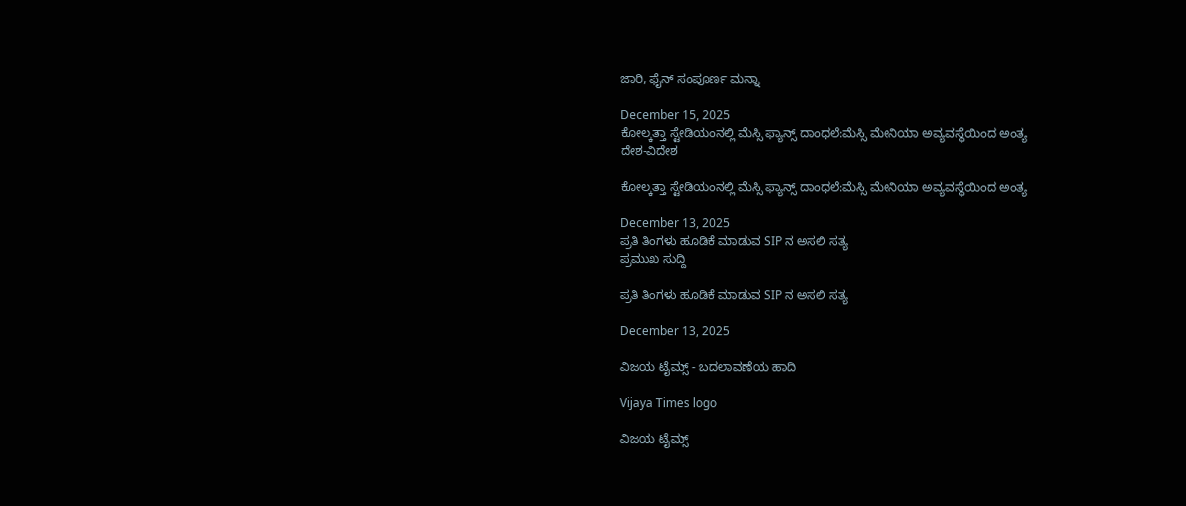ಜಾರಿ, ಫೈನ್ ಸಂಪೂರ್ಣ ಮನ್ನಾ

December 15, 2025
ಕೋಲ್ಕತ್ತಾ ಸ್ಟೇಡಿಯಂನಲ್ಲಿ ಮೆಸ್ಸಿ ಫ್ಯಾನ್ಸ್ ದಾಂಧಲೆ:ಮೆಸ್ಸಿ ಮೇನಿಯಾ ಅವ್ಯವಸ್ಥೆಯಿಂದ ಅಂತ್ಯ
ದೇಶ-ವಿದೇಶ

ಕೋಲ್ಕತ್ತಾ ಸ್ಟೇಡಿಯಂನಲ್ಲಿ ಮೆಸ್ಸಿ ಫ್ಯಾನ್ಸ್ ದಾಂಧಲೆ:ಮೆಸ್ಸಿ ಮೇನಿಯಾ ಅವ್ಯವಸ್ಥೆಯಿಂದ ಅಂತ್ಯ

December 13, 2025
ಪ್ರತಿ ತಿಂಗಳು ಹೂಡಿಕೆ ಮಾಡುವ SIP ನ ಅಸಲಿ ಸತ್ಯ
ಪ್ರಮುಖ ಸುದ್ದಿ

ಪ್ರತಿ ತಿಂಗಳು ಹೂಡಿಕೆ ಮಾಡುವ SIP ನ ಅಸಲಿ ಸತ್ಯ

December 13, 2025

ವಿಜಯ ಟೈಮ್ಸ್‌ - ಬದಲಾವಣೆಯ ಹಾದಿ

Vijaya Times logo

ವಿಜಯ ಟೈಮ್ಸ್‌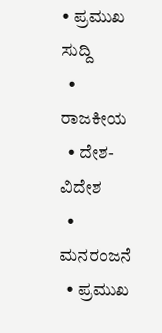• ಪ್ರಮುಖ ಸುದ್ದಿ
  • ರಾಜಕೀಯ
  • ದೇಶ-ವಿದೇಶ
  • ಮನರಂಜನೆ
  • ಪ್ರಮುಖ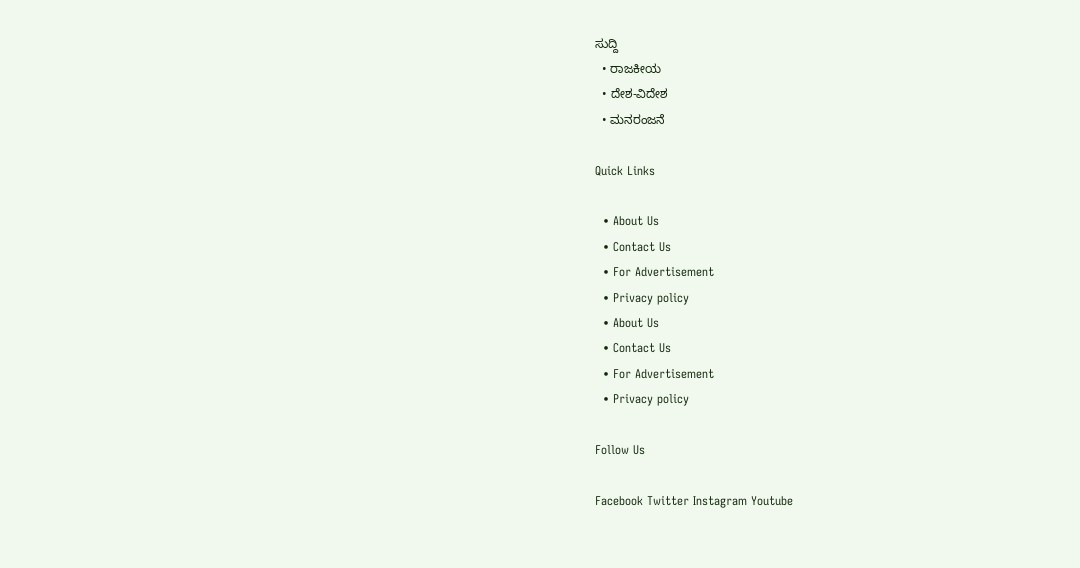ಸುದ್ದಿ
  • ರಾಜಕೀಯ
  • ದೇಶ-ವಿದೇಶ
  • ಮನರಂಜನೆ

Quick Links

  • About Us
  • Contact Us
  • For Advertisement
  • Privacy policy
  • About Us
  • Contact Us
  • For Advertisement
  • Privacy policy

Follow Us

Facebook Twitter Instagram Youtube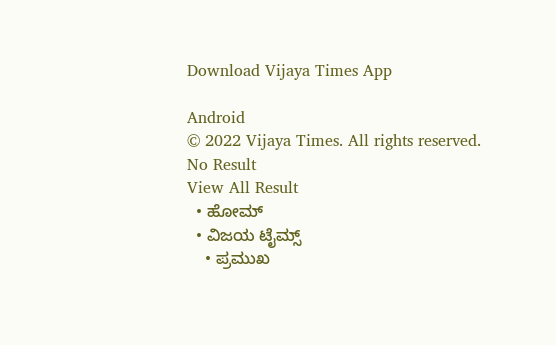Download Vijaya Times App

Android
© 2022 Vijaya Times. All rights reserved.
No Result
View All Result
  • ಹೋಮ್
  • ವಿಜಯ ಟೈಮ್ಸ್‌
    • ಪ್ರಮುಖ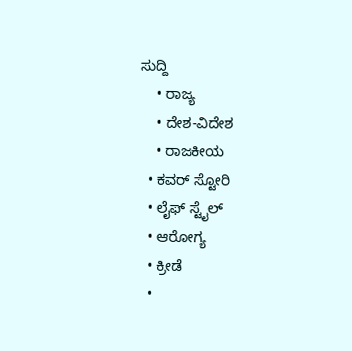ಸುದ್ದಿ
    • ರಾಜ್ಯ
    • ದೇಶ-ವಿದೇಶ
    • ರಾಜಕೀಯ
  • ಕವರ್‌ ಸ್ಟೋರಿ
  • ಲೈಫ್ ಸ್ಟೈಲ್
  • ಆರೋಗ್ಯ
  • ಕ್ರೀಡೆ
  •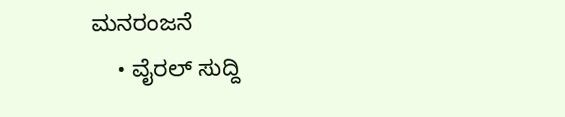ಮನರಂಜನೆ
    • ವೈರಲ್ ಸುದ್ದಿ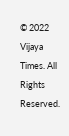© 2022 Vijaya Times. All Rights Reserved.